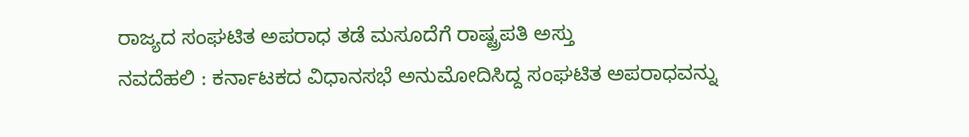ರಾಜ್ಯದ ಸಂಘಟಿತ ಅಪರಾಧ ತಡೆ ಮಸೂದೆಗೆ ರಾಷ್ಟ್ರಪತಿ ಅಸ್ತು
ನವದೆಹಲಿ : ಕರ್ನಾಟಕದ ವಿಧಾನಸಭೆ ಅನುಮೋದಿಸಿದ್ದ ಸಂಘಟಿತ ಅಪರಾಧವನ್ನು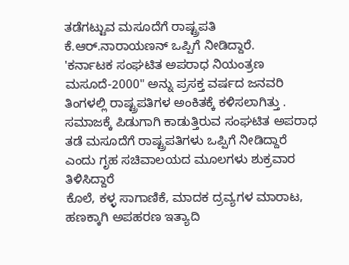ತಡೆಗಟ್ಟುವ ಮಸೂದೆಗೆ ರಾಷ್ಟ್ರಪತಿ ಕೆ.ಆರ್.ನಾರಾಯಣನ್ ಒಪ್ಪಿಗೆ ನೀಡಿದ್ದಾರೆ.
'ಕರ್ನಾಟಕ ಸಂಘಟಿತ ಅಪರಾಧ ನಿಯಂತ್ರಣ ಮಸೂದೆ-2000" ಅನ್ನು ಪ್ರಸಕ್ತ ವರ್ಷದ ಜನವರಿ ತಿಂಗಳಲ್ಲಿ ರಾಷ್ಟ್ರಪತಿಗಳ ಅಂಕಿತಕ್ಕೆ ಕಳಿಸಲಾಗಿತ್ತು . ಸಮಾಜಕ್ಕೆ ಪಿಡುಗಾಗಿ ಕಾಡುತ್ತಿರುವ ಸಂಘಟಿತ ಅಪರಾಧ ತಡೆ ಮಸೂದೆಗೆ ರಾಷ್ಟ್ರಪತಿಗಳು ಒಪ್ಪಿಗೆ ನೀಡಿದ್ದಾರೆ ಎಂದು ಗೃಹ ಸಚಿವಾಲಯದ ಮೂಲಗಳು ಶುಕ್ರವಾರ ತಿಳಿಸಿದ್ದಾರೆ
ಕೊಲೆ, ಕಳ್ಳ ಸಾಗಾಣಿಕೆ, ಮಾದಕ ದ್ರವ್ಯಗಳ ಮಾರಾಟ, ಹಣಕ್ಕಾಗಿ ಅಪಹರಣ ಇತ್ಯಾದಿ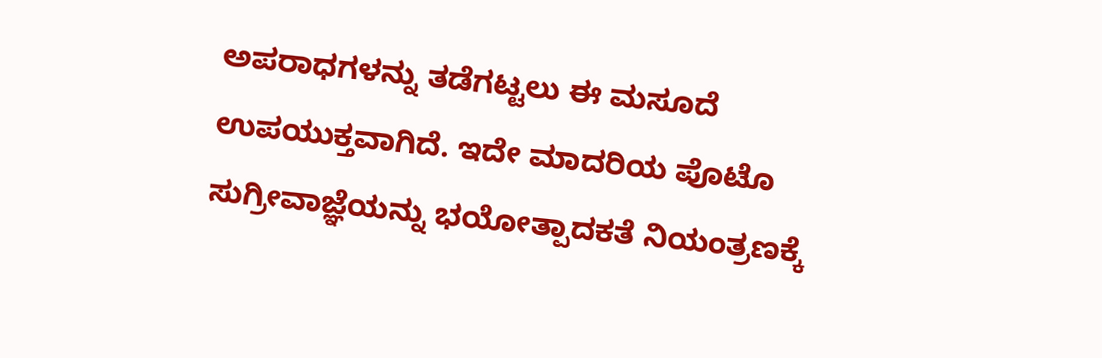ಅಪರಾಧಗಳನ್ನು ತಡೆಗಟ್ಟಲು ಈ ಮಸೂದೆ ಉಪಯುಕ್ತವಾಗಿದೆ. ಇದೇ ಮಾದರಿಯ ಪೊಟೊ ಸುಗ್ರೀವಾಜ್ಞೆಯನ್ನು ಭಯೋತ್ಪಾದಕತೆ ನಿಯಂತ್ರಣಕ್ಕೆ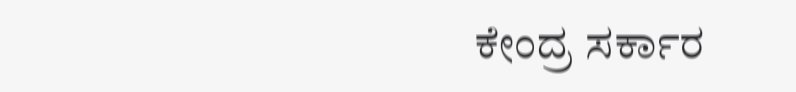ಕೇಂದ್ರ ಸರ್ಕಾರ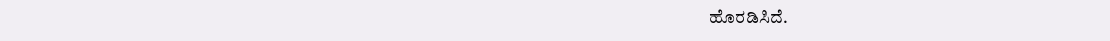ಹೊರಡಿಸಿದೆ.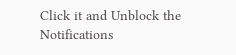Click it and Unblock the Notifications